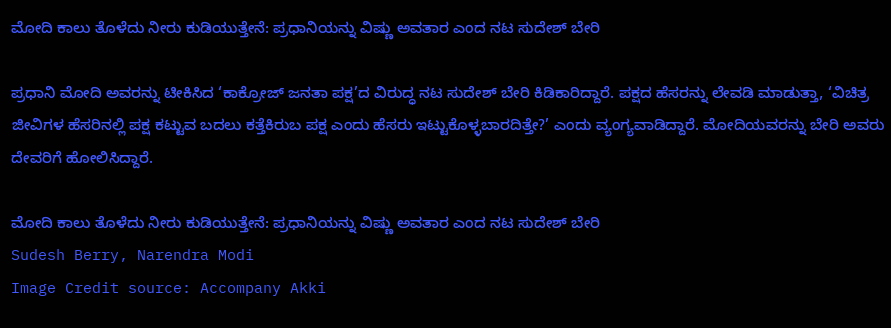ಮೋದಿ ಕಾಲು ತೊಳೆದು ನೀರು ಕುಡಿಯುತ್ತೇನೆ: ಪ್ರಧಾನಿಯನ್ನು ವಿಷ್ಣು ಅವತಾರ ಎಂದ ನಟ ಸುದೇಶ್ ಬೇರಿ

ಪ್ರಧಾನಿ ಮೋದಿ ಅವರನ್ನು ಟೀಕಿಸಿದ ‘ಕಾಕ್ರೋಜ್ ಜನತಾ ಪಕ್ಷ’ದ ವಿರುದ್ಧ ನಟ ಸುದೇಶ್ ಬೇರಿ ಕಿಡಿಕಾರಿದ್ದಾರೆ. ಪಕ್ಷದ ಹೆಸರನ್ನು ಲೇವಡಿ ಮಾಡುತ್ತಾ, ‘ವಿಚಿತ್ರ ಜೀವಿಗಳ ಹೆಸರಿನಲ್ಲಿ ಪಕ್ಷ ಕಟ್ಟುವ ಬದಲು ಕತ್ತೆಕಿರುಬ ಪಕ್ಷ ಎಂದು ಹೆಸರು ಇಟ್ಟುಕೊಳ್ಳಬಾರದಿತ್ತೇ?’ ಎಂದು ವ್ಯಂಗ್ಯವಾಡಿದ್ದಾರೆ. ಮೋದಿಯವರನ್ನು ಬೇರಿ ಅವರು ದೇವರಿಗೆ ಹೋಲಿಸಿದ್ದಾರೆ.

ಮೋದಿ ಕಾಲು ತೊಳೆದು ನೀರು ಕುಡಿಯುತ್ತೇನೆ: ಪ್ರಧಾನಿಯನ್ನು ವಿಷ್ಣು ಅವತಾರ ಎಂದ ನಟ ಸುದೇಶ್ ಬೇರಿ
Sudesh Berry, Narendra Modi
Image Credit source: Accompany Akki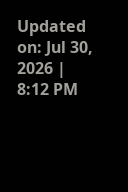Updated on: Jul 30, 2026 | 8:12 PM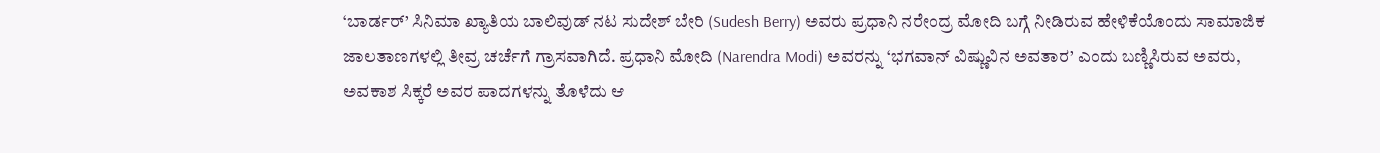‘ಬಾರ್ಡರ್’ ಸಿನಿಮಾ ಖ್ಯಾತಿಯ ಬಾಲಿವುಡ್ ನಟ ಸುದೇಶ್ ಬೇರಿ (Sudesh Berry) ಅವರು ಪ್ರಧಾನಿ ನರೇಂದ್ರ ಮೋದಿ ಬಗ್ಗೆ ನೀಡಿರುವ ಹೇಳಿಕೆಯೊಂದು ಸಾಮಾಜಿಕ ಜಾಲತಾಣಗಳಲ್ಲಿ ತೀವ್ರ ಚರ್ಚೆಗೆ ಗ್ರಾಸವಾಗಿದೆ. ಪ್ರಧಾನಿ ಮೋದಿ (Narendra Modi) ಅವರನ್ನು ‘ಭಗವಾನ್ ವಿಷ್ಣುವಿನ ಅವತಾರ’ ಎಂದು ಬಣ್ಣಿಸಿರುವ ಅವರು, ಅವಕಾಶ ಸಿಕ್ಕರೆ ಅವರ ಪಾದಗಳನ್ನು ತೊಳೆದು ಆ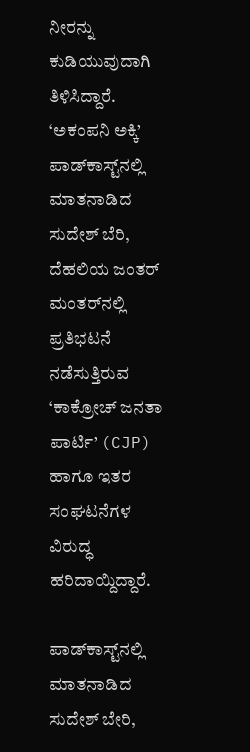ನೀರನ್ನು ಕುಡಿಯುವುದಾಗಿ ತಿಳಿಸಿದ್ದಾರೆ. ‘ಅಕಂಪನಿ ಅಕ್ಕಿ’ ಪಾಡ್‌ಕಾಸ್ಟ್‌ನಲ್ಲಿ ಮಾತನಾಡಿದ ಸುದೇಶ್ ಬೆರಿ, ದೆಹಲಿಯ ಜಂತರ್ ಮಂತರ್‌ನಲ್ಲಿ ಪ್ರತಿಭಟನೆ ನಡೆಸುತ್ತಿರುವ ‘ಕಾಕ್ರೋಚ್ ಜನತಾ ಪಾರ್ಟಿ’ (CJP) ಹಾಗೂ ಇತರ ಸಂಘಟನೆಗಳ ವಿರುದ್ಧ ಹರಿದಾಯ್ದಿದ್ದಾರೆ.

ಪಾಡ್‌ಕಾಸ್ಟ್‌ನಲ್ಲಿ ಮಾತನಾಡಿದ ಸುದೇಶ್ ಬೇರಿ,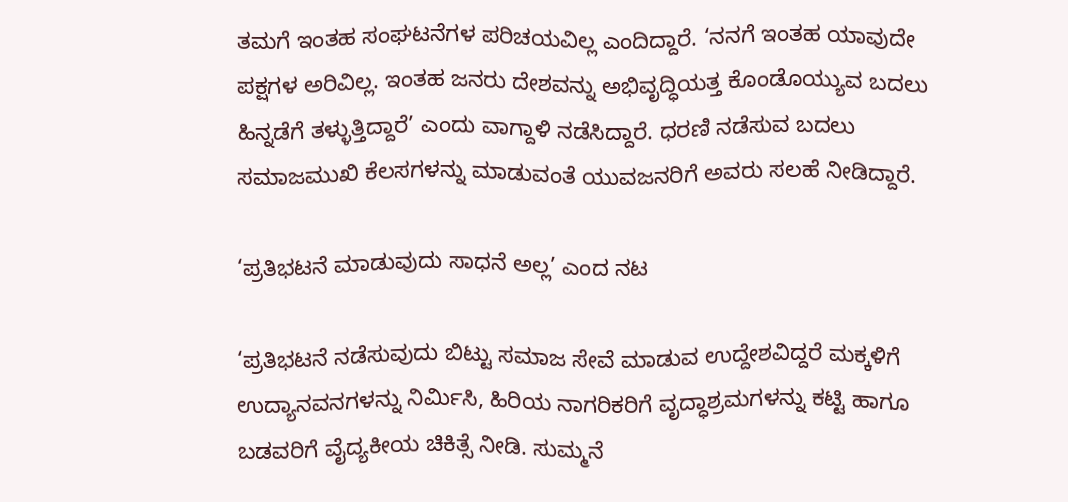ತಮಗೆ ಇಂತಹ ಸಂಘಟನೆಗಳ ಪರಿಚಯವಿಲ್ಲ ಎಂದಿದ್ದಾರೆ. ‘ನನಗೆ ಇಂತಹ ಯಾವುದೇ ಪಕ್ಷಗಳ ಅರಿವಿಲ್ಲ. ಇಂತಹ ಜನರು ದೇಶವನ್ನು ಅಭಿವೃದ್ಧಿಯತ್ತ ಕೊಂಡೊಯ್ಯುವ ಬದಲು ಹಿನ್ನಡೆಗೆ ತಳ್ಳುತ್ತಿದ್ದಾರೆ’ ಎಂದು ವಾಗ್ದಾಳಿ ನಡೆಸಿದ್ದಾರೆ. ಧರಣಿ ನಡೆಸುವ ಬದಲು ಸಮಾಜಮುಖಿ ಕೆಲಸಗಳನ್ನು ಮಾಡುವಂತೆ ಯುವಜನರಿಗೆ ಅವರು ಸಲಹೆ ನೀಡಿದ್ದಾರೆ.

‘ಪ್ರತಿಭಟನೆ ಮಾಡುವುದು ಸಾಧನೆ ಅಲ್ಲ’ ಎಂದ ನಟ

‘ಪ್ರತಿಭಟನೆ ನಡೆಸುವುದು ಬಿಟ್ಟು ಸಮಾಜ ಸೇವೆ ಮಾಡುವ ಉದ್ದೇಶವಿದ್ದರೆ ಮಕ್ಕಳಿಗೆ ಉದ್ಯಾನವನಗಳನ್ನು ನಿರ್ಮಿಸಿ, ಹಿರಿಯ ನಾಗರಿಕರಿಗೆ ವೃದ್ಧಾಶ್ರಮಗಳನ್ನು ಕಟ್ಟಿ ಹಾಗೂ ಬಡವರಿಗೆ ವೈದ್ಯಕೀಯ ಚಿಕಿತ್ಸೆ ನೀಡಿ. ಸುಮ್ಮನೆ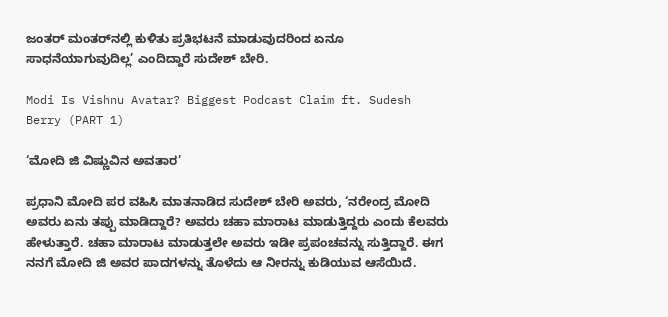ಜಂತರ್ ಮಂತರ್‌ನಲ್ಲಿ ಕುಳಿತು ಪ್ರತಿಭಟನೆ ಮಾಡುವುದರಿಂದ ಏನೂ ಸಾಧನೆಯಾಗುವುದಿಲ್ಲ’ ಎಂದಿದ್ದಾರೆ ಸುದೇಶ್ ಬೇರಿ.

Modi Is Vishnu Avatar? Biggest Podcast Claim ft. Sudesh Berry (PART 1)

‘ಮೋದಿ ಜಿ ವಿಷ್ಣುವಿನ ಅವತಾರ’

ಪ್ರಧಾನಿ ಮೋದಿ ಪರ ವಹಿಸಿ ಮಾತನಾಡಿದ ಸುದೇಶ್ ಬೇರಿ ಅವರು, ‘ನರೇಂದ್ರ ಮೋದಿ ಅವರು ಏನು ತಪ್ಪು ಮಾಡಿದ್ದಾರೆ? ಅವರು ಚಹಾ ಮಾರಾಟ ಮಾಡುತ್ತಿದ್ದರು ಎಂದು ಕೆಲವರು ಹೇಳುತ್ತಾರೆ. ಚಹಾ ಮಾರಾಟ ಮಾಡುತ್ತಲೇ ಅವರು ಇಡೀ ಪ್ರಪಂಚವನ್ನು ಸುತ್ತಿದ್ದಾರೆ. ಈಗ ನನಗೆ ಮೋದಿ ಜಿ ಅವರ ಪಾದಗಳನ್ನು ತೊಳೆದು ಆ ನೀರನ್ನು ಕುಡಿಯುವ ಆಸೆಯಿದೆ.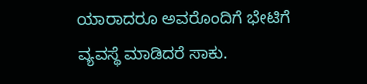ಯಾರಾದರೂ ಅವರೊಂದಿಗೆ ಭೇಟಿಗೆ ವ್ಯವಸ್ಥೆ ಮಾಡಿದರೆ ಸಾಕು.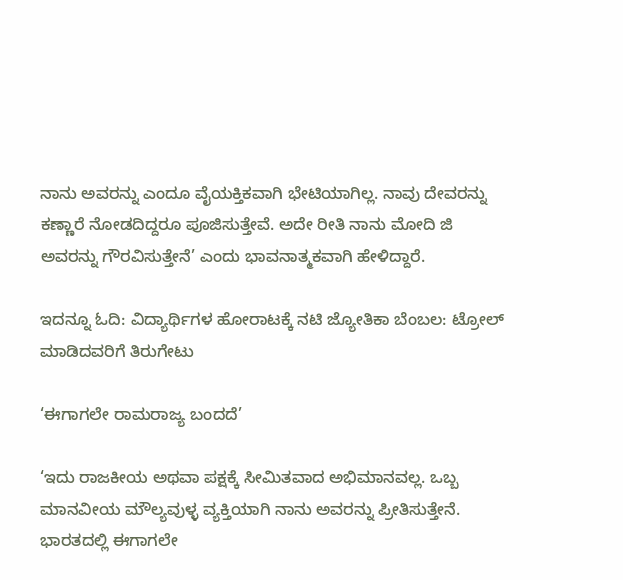ನಾನು ಅವರನ್ನು ಎಂದೂ ವೈಯಕ್ತಿಕವಾಗಿ ಭೇಟಿಯಾಗಿಲ್ಲ. ನಾವು ದೇವರನ್ನು ಕಣ್ಣಾರೆ ನೋಡದಿದ್ದರೂ ಪೂಜಿಸುತ್ತೇವೆ. ಅದೇ ರೀತಿ ನಾನು ಮೋದಿ ಜಿ ಅವರನ್ನು ಗೌರವಿಸುತ್ತೇನೆ’ ಎಂದು ಭಾವನಾತ್ಮಕವಾಗಿ ಹೇಳಿದ್ದಾರೆ.

ಇದನ್ನೂ ಓದಿ: ವಿದ್ಯಾರ್ಥಿಗಳ ಹೋರಾಟಕ್ಕೆ ನಟಿ ಜ್ಯೋತಿಕಾ ಬೆಂಬಲ: ಟ್ರೋಲ್‌ ಮಾಡಿದವರಿಗೆ ತಿರುಗೇಟು

‘ಈಗಾಗಲೇ ರಾಮರಾಜ್ಯ ಬಂದದೆ’

‘ಇದು ರಾಜಕೀಯ ಅಥವಾ ಪಕ್ಷಕ್ಕೆ ಸೀಮಿತವಾದ ಅಭಿಮಾನವಲ್ಲ. ಒಬ್ಬ ಮಾನವೀಯ ಮೌಲ್ಯವುಳ್ಳ ವ್ಯಕ್ತಿಯಾಗಿ ನಾನು ಅವರನ್ನು ಪ್ರೀತಿಸುತ್ತೇನೆ. ಭಾರತದಲ್ಲಿ ಈಗಾಗಲೇ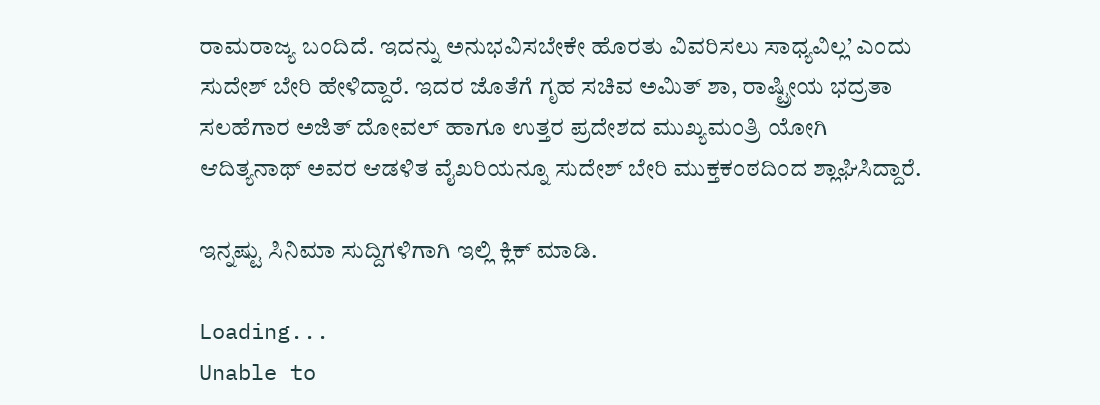ರಾಮರಾಜ್ಯ ಬಂದಿದೆ. ಇದನ್ನು ಅನುಭವಿಸಬೇಕೇ ಹೊರತು ವಿವರಿಸಲು ಸಾಧ್ಯವಿಲ್ಲ’ ಎಂದು ಸುದೇಶ್ ಬೇರಿ ಹೇಳಿದ್ದಾರೆ. ಇದರ ಜೊತೆಗೆ ಗೃಹ ಸಚಿವ ಅಮಿತ್ ಶಾ, ರಾಷ್ಟ್ರೀಯ ಭದ್ರತಾ ಸಲಹೆಗಾರ ಅಜಿತ್ ದೋವಲ್ ಹಾಗೂ ಉತ್ತರ ಪ್ರದೇಶದ ಮುಖ್ಯಮಂತ್ರಿ ಯೋಗಿ ಆದಿತ್ಯನಾಥ್ ಅವರ ಆಡಳಿತ ವೈಖರಿಯನ್ನೂ ಸುದೇಶ್ ಬೇರಿ ಮುಕ್ತಕಂಠದಿಂದ ಶ್ಲಾಘಿಸಿದ್ದಾರೆ.

ಇನ್ನಷ್ಟು ಸಿನಿಮಾ ಸುದ್ದಿಗಳಿಗಾಗಿ ಇಲ್ಲಿ ಕ್ಲಿಕ್ ಮಾಡಿ.

Loading...
Unable to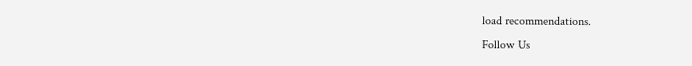load recommendations.
Follow Us